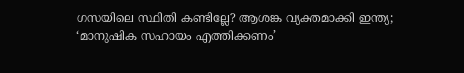ഗസയിലെ സ്ഥിതി കണ്ടില്ലേ? ആശങ്ക വ്യക്തമാക്കി ഇന്ത്യ; ‘മാനുഷിക സഹായം എത്തിക്കണം’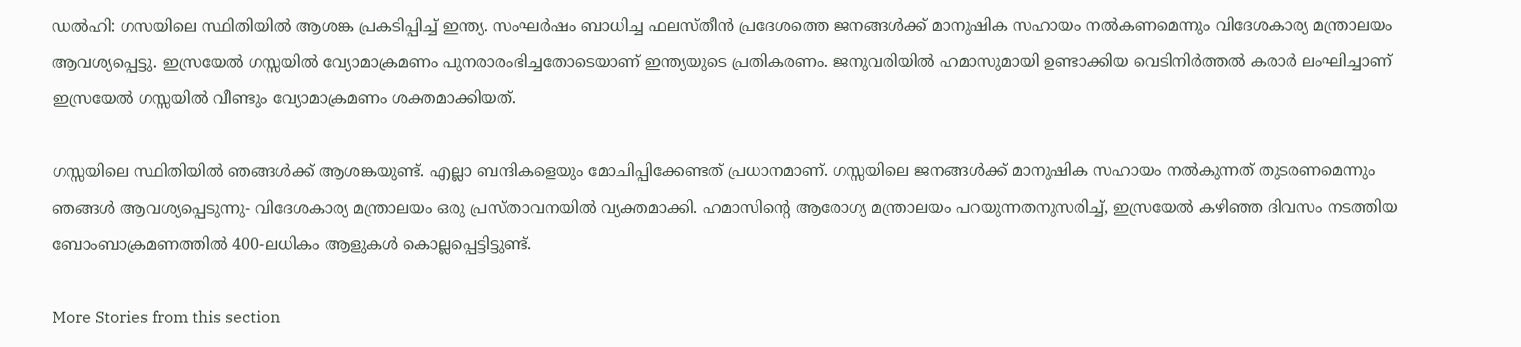ഡൽഹി: ഗസയിലെ സ്ഥിതിയിൽ ആശങ്ക പ്രകടിപ്പിച്ച് ഇന്ത്യ. സംഘർഷം ബാധിച്ച ഫലസ്തീൻ പ്രദേശത്തെ ജനങ്ങൾക്ക് മാനുഷിക സഹായം നൽകണമെന്നും വിദേശകാര്യ മന്ത്രാലയം ആവശ്യപ്പെട്ടു. ഇസ്രയേൽ ഗസ്സയിൽ വ്യോമാക്രമണം പുനരാരംഭിച്ചതോടെയാണ് ഇന്ത്യയുടെ പ്രതികരണം. ജനുവരിയിൽ ഹമാസുമായി ഉണ്ടാക്കിയ വെടിനിർത്തൽ കരാർ ലംഘിച്ചാണ് ഇസ്രയേൽ ഗസ്സയിൽ വീണ്ടും വ്യോമാക്രമണം ശക്തമാക്കിയത്.

ഗസ്സയിലെ സ്ഥിതിയിൽ ഞങ്ങൾക്ക് ആശങ്കയുണ്ട്. എല്ലാ ബന്ദികളെയും മോചിപ്പിക്കേണ്ടത് പ്രധാനമാണ്. ഗസ്സയിലെ ജനങ്ങൾക്ക് മാനുഷിക സഹായം നൽകുന്നത് തുടരണമെന്നും ഞങ്ങൾ ആവശ്യപ്പെടുന്നു- വിദേശകാര്യ മന്ത്രാലയം ഒരു പ്രസ്താവനയിൽ വ്യക്തമാക്കി. ഹമാസിന്റെ ആരോഗ്യ മന്ത്രാലയം പറയുന്നതനുസരിച്ച്, ഇസ്രയേൽ കഴിഞ്ഞ ദിവസം നടത്തിയ ബോംബാക്രമണത്തിൽ 400-ലധികം ആളുകൾ കൊല്ലപ്പെട്ടിട്ടുണ്ട്.

More Stories from this section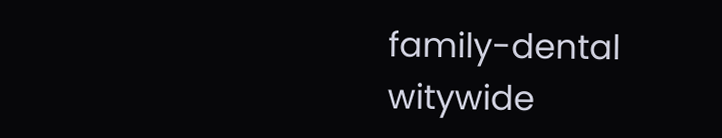family-dental
witywide